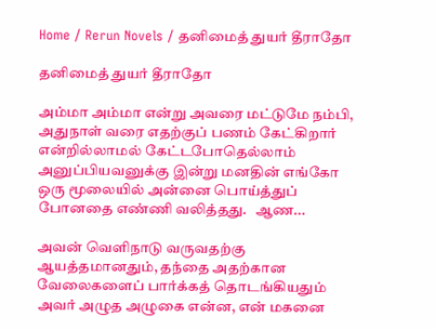Home / Rerun Novels / தனிமைத் துயர் தீராதோ

தனிமைத் துயர் தீராதோ

அம்மா அம்மா என்று அவரை மட்டுமே நம்பி, அதுநாள் வரை எதற்குப் பணம் கேட்கிறார் என்றில்லாமல் கேட்டபோதெல்லாம் அனுப்பியவனுக்கு இன்று மனதின் எங்கோ ஒரு மூலையில் அன்னை பொய்த்துப் போனதை எண்ணி வலித்தது.   ஆண...

அவன் வெளிநாடு வருவதற்கு ஆயத்தமானதும், தந்தை அதற்கான வேலைகளைப் பார்க்கத் தொடங்கியதும் அவர் அழுத அழுகை என்ன, என் மகனை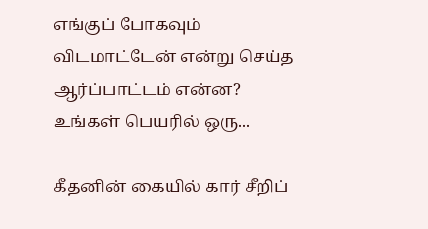எங்குப் போகவும் விடமாட்டேன் என்று செய்த ஆர்ப்பாட்டம் என்ன?   உங்கள் பெயரில் ஒரு...

கீதனின் கையில் கார் சீறிப்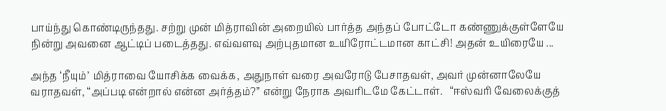பாய்ந்து கொண்டிருந்தது. சற்று முன் மித்ராவின் அறையில் பார்த்த அந்தப் போட்டோ கண்ணுக்குள்ளேயே நின்று அவனை ஆட்டிப் படைத்தது. எவ்வளவு அற்புதமான உயிரோட்டமான காட்சி! அதன் உயிரையே ...

அந்த ‘நீயும்’ மித்ராவை யோசிக்க வைக்க, அதுநாள் வரை அவரோடு பேசாதவள், அவர் முன்னாலேயே வராதவள், “அப்படி என்றால் என்ன அர்த்தம்?” என்று நேராக அவரிடமே கேட்டாள்.   “ஈஸ்வரி வேலைக்குத்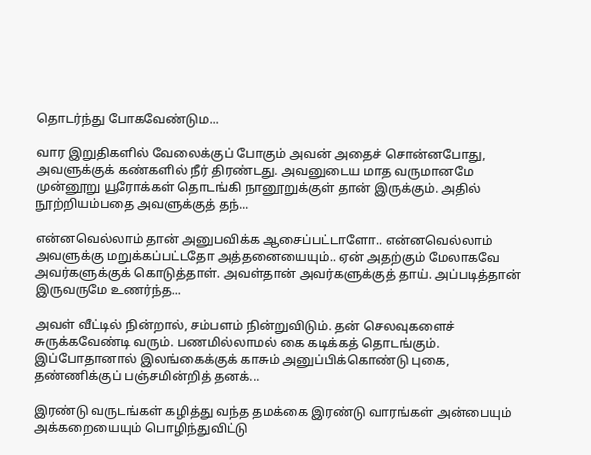தொடர்ந்து போகவேண்டும...

வார இறுதிகளில் வேலைக்குப் போகும் அவன் அதைச் சொன்னபோது, அவளுக்குக் கண்களில் நீர் திரண்டது. அவனுடைய மாத வருமானமே முன்னூறு யூரோக்கள் தொடங்கி நானூறுக்குள் தான் இருக்கும். அதில் நூற்றியம்பதை அவளுக்குத் தந்...

என்னவெல்லாம் தான் அனுபவிக்க ஆசைப்பட்டாளோ.. என்னவெல்லாம் அவளுக்கு மறுக்கப்பட்டதோ அத்தனையையும்.. ஏன் அதற்கும் மேலாகவே அவர்களுக்குக் கொடுத்தாள். அவள்தான் அவர்களுக்குத் தாய். அப்படித்தான் இருவருமே உணர்ந்த...

அவள் வீட்டில் நின்றால், சம்பளம் நின்றுவிடும். தன் செலவுகளைச் சுருக்கவேண்டி வரும். பணமில்லாமல் கை கடிக்கத் தொடங்கும். இப்போதானால் இலங்கைக்குக் காசும் அனுப்பிக்கொண்டு புகை, தண்ணிக்குப் பஞ்சமின்றித் தனக்...

இரண்டு வருடங்கள் கழித்து வந்த தமக்கை இரண்டு வாரங்கள் அன்பையும் அக்கறையையும் பொழிந்துவிட்டு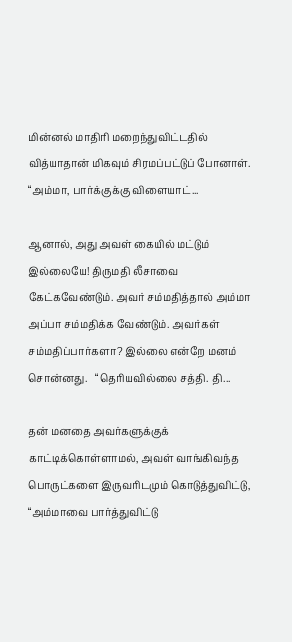மின்னல் மாதிரி மறைந்துவிட்டதில் வித்யாதான் மிகவும் சிரமப்பட்டுப் போனாள்.   “அம்மா, பார்க்குக்கு விளையாட்...

ஆனால், அது அவள் கையில் மட்டும் இல்லையே! திருமதி லீசாவை கேட்கவேண்டும். அவர் சம்மதித்தால் அம்மா அப்பா சம்மதிக்க வேண்டும். அவர்கள் சம்மதிப்பார்களா? இல்லை என்றே மனம் சொன்னது.   “தெரியவில்லை சத்தி. தி...

தன் மனதை அவர்களுக்குக் காட்டிக்கொள்ளாமல், அவள் வாங்கிவந்த பொருட்களை இருவரிடமும் கொடுத்துவிட்டு, “அம்மாவை பார்த்துவிட்டு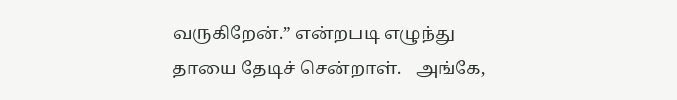வருகிறேன்.” என்றபடி எழுந்து தாயை தேடிச் சென்றாள்.   அங்கே,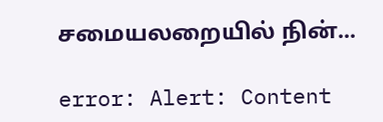சமையலறையில் நின்...

error: Alert: Content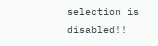selection is disabled!!